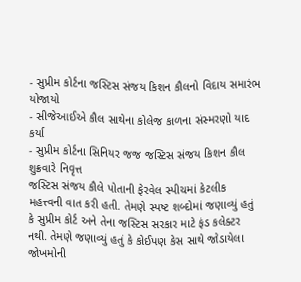- સુપ્રીમ કોર્ટના જસ્ટિસ સંજય કિશન કૌલનો વિદાય સમારંભ યોજાયો
- સીજેઆઈએ કૌલ સાથેના કોલેજ કાળના સંસ્મરણો યાદ કર્યા
- સુપ્રીમ કોર્ટના સિનિયર જજ જસ્ટિસ સંજય કિશન કૌલ શુક્રવારે નિવૃત્ત
જસ્ટિસ સંજય કૌલે પોતાની ફેરવેલ સ્પીચમાં કેટલીક મહત્ત્વની વાત કરી હતી. તેમણે સ્પષ્ટ શબ્દોમાં જણાવ્યું હતું કે સુપ્રીમ કોર્ટ અને તેના જસ્ટિસ સરકાર માટે ફંડ કલેક્ટર નથી. તેમણે જણાવ્યું હતું કે કોઈપણ કેસ સાથે જોડાયેલા જોખમોની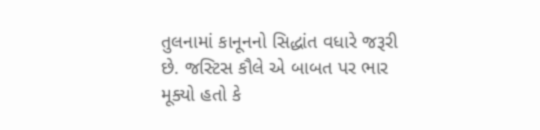તુલનામાં કાનૂનનો સિદ્ધાંત વધારે જરૂરી છે. જસ્ટિસ કૌલે એ બાબત પર ભાર મૂક્યો હતો કે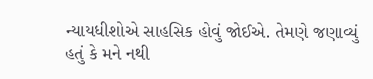ન્યાયધીશોએ સાહસિક હોવું જોઈએ. તેમણે જણાવ્યું હતું કે મને નથી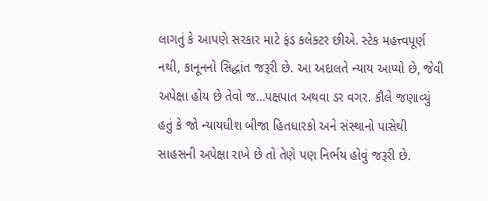લાગતું કે આપણે સરકાર માટે ફંડ કલેક્ટર છીએ. સ્ટેક મહત્ત્વપૂર્ણ નથી, કાનૂનનો સિદ્ધાંત જરૂરી છે. આ અદાલતે ન્યાય આપ્યો છે, જેવી અપેક્ષા હોય છે તેવો જ…પક્ષપાત અથવા ડર વગર. કૌલે જણાવ્યું હતું કે જો ન્યાયધીશ બીજા હિતધારકો અને સંસ્થાનો પાસેથી સાહસની અપેક્ષા રાખે છે તો તેણે પણ નિર્ભય હોવું જરૂરી છે.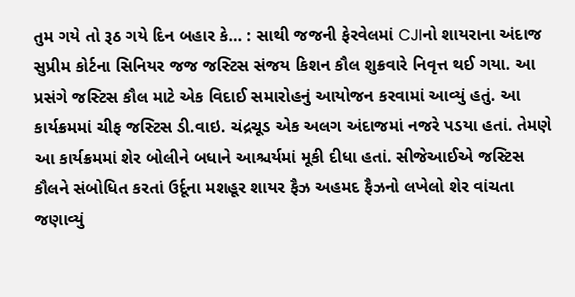તુમ ગયે તો રૂઠ ગયે દિન બહાર કે… : સાથી જજની ફેરવેલમાં CJIનો શાયરાના અંદાજ
સુપ્રીમ કોર્ટના સિનિયર જજ જસ્ટિસ સંજય કિશન કૌલ શુક્રવારે નિવૃત્ત થઈ ગયા. આ પ્રસંગે જસ્ટિસ કૌલ માટે એક વિદાઈ સમારોહનું આયોજન કરવામાં આવ્યું હતું. આ કાર્યક્રમમાં ચીફ જસ્ટિસ ડી.વાઇ. ચંદ્રચૂડ એક અલગ અંદાજમાં નજરે પડયા હતાં. તેમણે આ કાર્યક્રમમાં શેર બોલીને બધાને આશ્ચર્યમાં મૂકી દીધા હતાં. સીજેઆઈએ જસ્ટિસ કૌલને સંબોધિત કરતાં ઉર્દૂના મશહૂર શાયર ફૈઝ અહમદ ફૈઝનો લખેલો શેર વાંચતા જણાવ્યું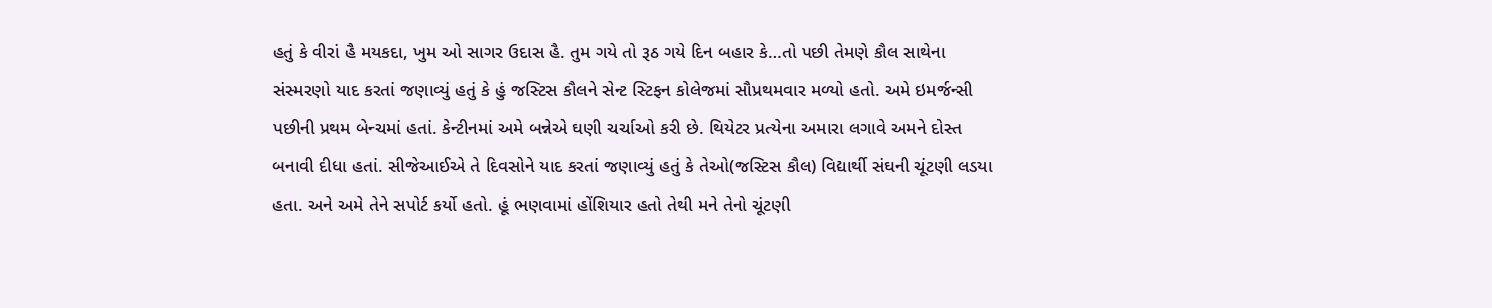હતું કે વીરાં હૈ મયકદા, ખુમ ઓ સાગર ઉદાસ હૈ. તુમ ગયે તો રૂઠ ગયે દિન બહાર કે…તો પછી તેમણે કૌલ સાથેના સંસ્મરણો યાદ કરતાં જણાવ્યું હતું કે હું જસ્ટિસ કૌલને સેન્ટ સ્ટિફન કોલેજમાં સૌપ્રથમવાર મળ્યો હતો. અમે ઇમર્જન્સી પછીની પ્રથમ બેન્ચમાં હતાં. કેન્ટીનમાં અમે બન્નેએ ઘણી ચર્ચાઓ કરી છે. થિયેટર પ્રત્યેના અમારા લગાવે અમને દોસ્ત બનાવી દીધા હતાં. સીજેઆઈએ તે દિવસોને યાદ કરતાં જણાવ્યું હતું કે તેઓ(જસ્ટિસ કૌલ) વિદ્યાર્થી સંઘની ચૂંટણી લડયા હતા. અને અમે તેને સપોર્ટ કર્યો હતો. હૂં ભણવામાં હોંશિયાર હતો તેથી મને તેનો ચૂંટણી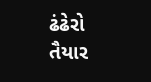ઢંઢેરો તૈયાર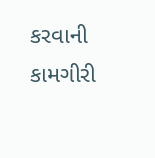કરવાની કામગીરી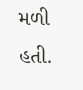મળી હતી.